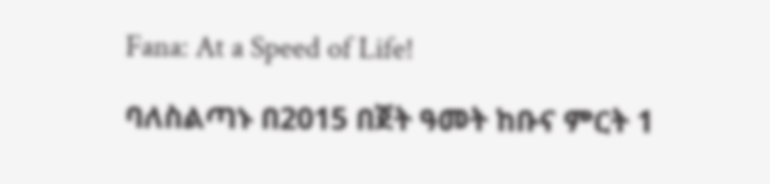Fana: At a Speed of Life!

ባለስልጣኑ በ2015 በጀት ዓመት ከቡና ምርት 1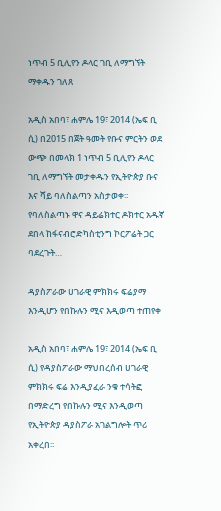ነጥብ 5 ቢሊየን ዶላር ገቢ ለማግኘት ማቀዱን ገለጸ

አዲስ አበባ፣ ሐምሌ 19፣ 2014 (ኤፍ ቢ ሲ) በ2015 በጀት ዓመት የቡና ምርትን ወደ ውጭ በመላክ 1 ነጥብ 5 ቢሊየን ዶላር ገቢ ለማግኘት መታቀዱን የኢትዮጵያ ቡና እና ሻይ ባለስልጣን አስታወቀ፡፡ የባለስልጣኑ ዋና ዳይሬክተር ዶክተር አዱኛ ደበላ ከፋናብሮድካስቲንግ ኮርፖሬት ጋር ባደረጉት…

ዳያስፖራው ሀገራዊ ምክክሩ ፍሬያማ እንዲሆን የበኩሉን ሚና እዲወጣ ተጠየቀ

አዲስ አበባ፣ ሐምሌ 19፣ 2014 (ኤፍ ቢ ሲ) የዳያስፖራው ማህበረሰብ ሀገራዊ ምክክሩ ፍሬ እንዲያፈራ ንቁ ተሳትፎ በማድረግ የበኩሉን ሚና እንዲወጣ የኢትዮጵያ ዳያስፖራ አገልግሎት ጥሪ አቀረበ፡፡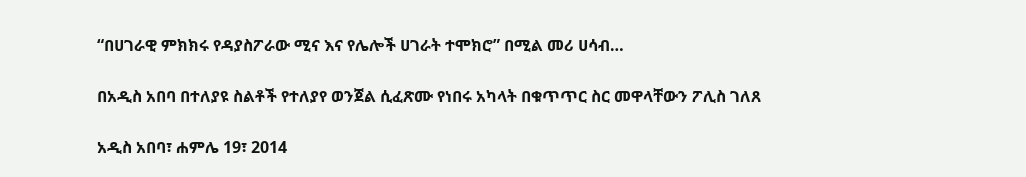“በሀገራዊ ምክክሩ የዳያስፖራው ሚና እና የሌሎች ሀገራት ተሞክሮ” በሚል መሪ ሀሳብ…

በአዲስ አበባ በተለያዩ ስልቶች የተለያየ ወንጀል ሲፈጽሙ የነበሩ አካላት በቁጥጥር ስር መዋላቸውን ፖሊስ ገለጸ

አዲስ አበባ፣ ሐምሌ 19፣ 2014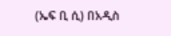(ኤፍ ቢ ሲ) በአዲስ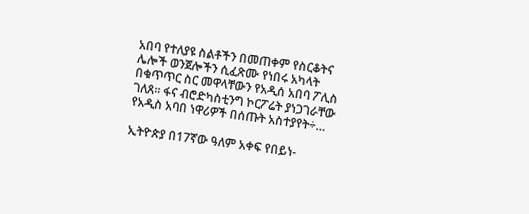አበባ የተለያዩ ስልቶችን በመጠቀም የስርቆትና ሌሎች ወንጀሎችን ሲፈጽሙ የነበሩ አካላት በቁጥጥር ስር መዋላቸውን የአዲሰ አበባ ፖሊስ ገለጸ። ፋና ብሮድካስቲንግ ኮርፖሬት ያነጋገራቸው የአዲስ አባበ ነዋሪዎች በሰጡት አስተያየት÷…

ኢትዮጵያ በ17ኛው ዓለም አቀፍ የበይነ-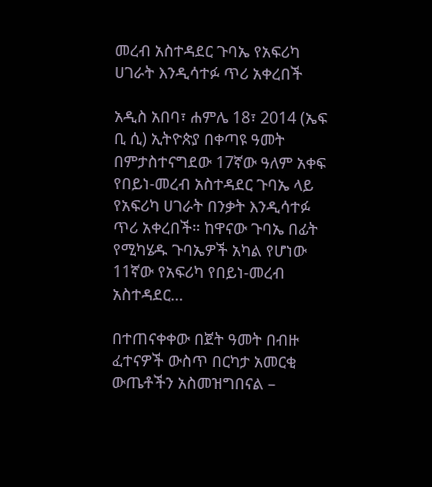መረብ አስተዳደር ጉባኤ የአፍሪካ ሀገራት እንዲሳተፉ ጥሪ አቀረበች

አዲስ አበባ፣ ሐምሌ 18፣ 2014 (ኤፍ ቢ ሲ) ኢትዮጵያ በቀጣዩ ዓመት በምታስተናግደው 17ኛው ዓለም አቀፍ የበይነ-መረብ አስተዳደር ጉባኤ ላይ የአፍሪካ ሀገራት በንቃት እንዲሳተፉ ጥሪ አቀረበች። ከዋናው ጉባኤ በፊት የሚካሄዱ ጉባኤዎች አካል የሆነው 11ኛው የአፍሪካ የበይነ-መረብ አስተዳደር…

በተጠናቀቀው በጀት ዓመት በብዙ ፈተናዎች ውስጥ በርካታ አመርቂ ውጤቶችን አስመዝግበናል –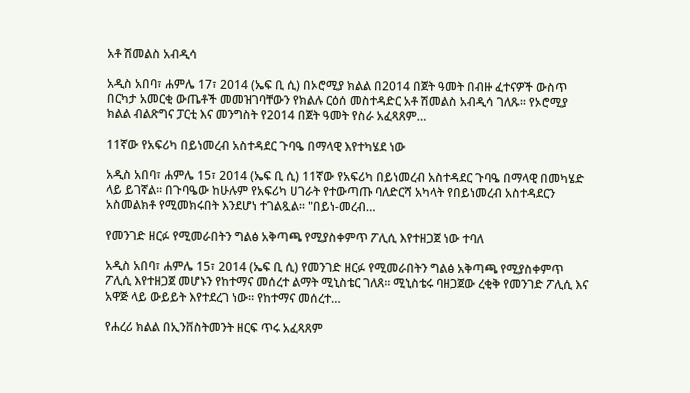አቶ ሽመልስ አብዲሳ

አዲስ አበባ፣ ሐምሌ 17፣ 2014 (ኤፍ ቢ ሲ) በኦሮሚያ ክልል በ2014 በጀት ዓመት በብዙ ፈተናዎች ውስጥ በርካታ አመርቂ ውጤቶች መመዝገባቸውን የክልሉ ርዕሰ መስተዳድር አቶ ሽመልስ አብዲሳ ገለጹ፡፡ የኦሮሚያ ክልል ብልጽግና ፓርቲ እና መንግስት የ2014 በጀት ዓመት የስራ አፈጻጸም…

11ኛው የአፍሪካ በይነመረብ አስተዳደር ጉባዔ በማላዊ እየተካሄደ ነው

አዲስ አበባ፣ ሐምሌ 15፣ 2014 (ኤፍ ቢ ሲ) 11ኛው የአፍሪካ በይነመረብ አስተዳደር ጉባዔ በማላዊ በመካሄድ ላይ ይገኛል፡፡ በጉባዔው ከሁሉም የአፍሪካ ሀገራት የተውጣጡ ባለድርሻ አካላት የበይነመረብ አስተዳደርን አስመልክቶ የሚመክሩበት እንደሆነ ተገልጿል። "በይነ-መረብ…

የመንገድ ዘርፉ የሚመራበትን ግልፅ አቅጣጫ የሚያስቀምጥ ፖሊሲ እየተዘጋጀ ነው ተባለ

አዲስ አበባ፣ ሐምሌ 15፣ 2014 (ኤፍ ቢ ሲ) የመንገድ ዘርፉ የሚመራበትን ግልፅ አቅጣጫ የሚያስቀምጥ ፖሊሲ እየተዘጋጀ መሆኑን የከተማና መሰረተ ልማት ሚኒስቴር ገለጸ፡፡ ሚኒስቴሩ ባዘጋጀው ረቂቅ የመንገድ ፖሊሲ እና አዋጅ ላይ ውይይት እየተደረገ ነው፡፡ የከተማና መሰረተ…

የሐረሪ ክልል በኢንቨስትመንት ዘርፍ ጥሩ አፈጻጸም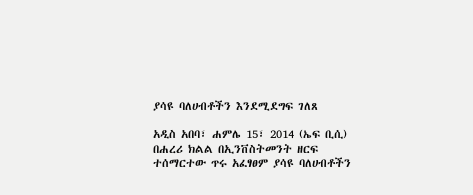ያሳዩ ባለሀብቶችን እንደሚደግፍ ገለጸ

አዲስ አበባ፣ ሐምሌ 15፣ 2014 (ኤፍ ቢሲ) በሐረሪ ክልል በኢንቨስትመንት ዘርፍ ተሰማርተው ጥሩ አፈፃፀም ያሳዩ ባለሀብቶችን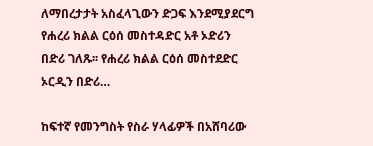ለማበረታታት አስፈላጊውን ድጋፍ እንደሚያደርግ የሐረሪ ክልል ርዕሰ መስተዳድር አቶ ኦድሪን በድሪ ገለጹ፡፡ የሐረሪ ክልል ርዕሰ መስተደድር ኦርዲን በድሪ…

ከፍተኛ የመንግስት የስራ ሃላፊዎች በአሸባሪው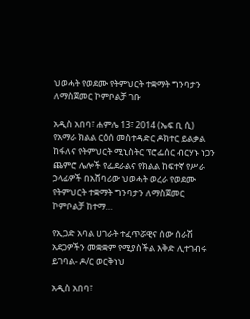ህወሓት የወደሙ የትምህርት ተቋማት ግንባታን ለማስጀመር ኮምቦልቻ ገቡ

አዲስ አበባ፣ ሐምሌ 13፣ 2014 (ኤፍ ቢ ሲ) የአማራ ክልል ርዕሰ መስተዳድር ዶክተር ይልቃል ከፋለና የትምህርት ሚኒስትር ፕሮፌሰር ብርሃኑ ነጋን ጨምሮ ሌሎች የፌደራልና የክልል ከፍተኛ የሥራ ኃላፊዎች በአሸባሪው ህወሓት ወረራ የወደሙ የትምህርት ተቋማት ግንባታን ለማስጀመር ኮምቦልቻ ከተማ…

የኢጋድ አባል ሀገራት ተፈጥሯዊና ሰው ሰራሽ አደጋዎችን መቋቋም የሚያስችል እቅድ ሊተገብሩ ይገባል- ዶ/ር ወርቅነህ

አዲስ አበባ፣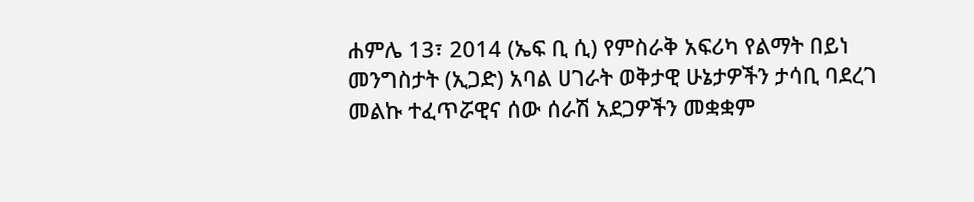ሐምሌ 13፣ 2014 (ኤፍ ቢ ሲ) የምስራቅ አፍሪካ የልማት በይነ መንግስታት (ኢጋድ) አባል ሀገራት ወቅታዊ ሁኔታዎችን ታሳቢ ባደረገ መልኩ ተፈጥሯዊና ሰው ሰራሽ አደጋዎችን መቋቋም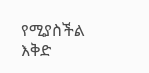የሚያስችል እቅድ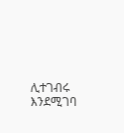ሊተገብሩ እንደሚገባ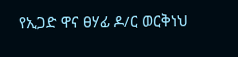የኢጋድ ዋና ፀሃፊ ዶ/ር ወርቅነህ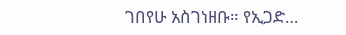ገበየሁ አስገነዘቡ። የኢጋድ…